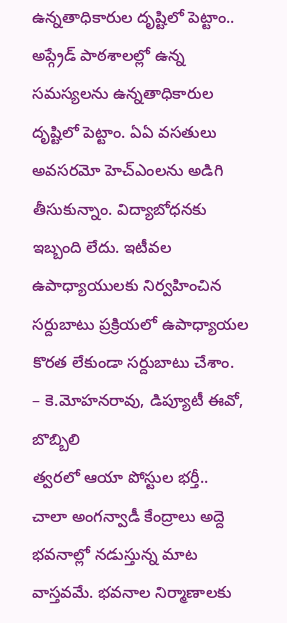ఉన్నతాధికారుల దృష్టిలో పెట్టాం..
అప్గ్రేడ్ పాఠశాలల్లో ఉన్న సమస్యలను ఉన్నతాధికారుల దృష్టిలో పెట్టాం. ఏఏ వసతులు అవసరమో హెచ్ఎంలను అడిగి తీసుకున్నాం. విద్యాబోధనకు ఇబ్బంది లేదు. ఇటీవల ఉపాధ్యాయులకు నిర్వహించిన సర్దుబాటు ప్రక్రియలో ఉపాధ్యాయల కొరత లేకుండా సర్దుబాటు చేశాం.
– కె.మోహనరావు, డిప్యూటీ ఈవో, బొబ్బిలి
త్వరలో ఆయా పోస్టుల భర్తీ..
చాలా అంగన్వాడీ కేంద్రాలు అద్దె భవనాల్లో నడుస్తున్న మాట వాస్తవమే. భవనాల నిర్మాణాలకు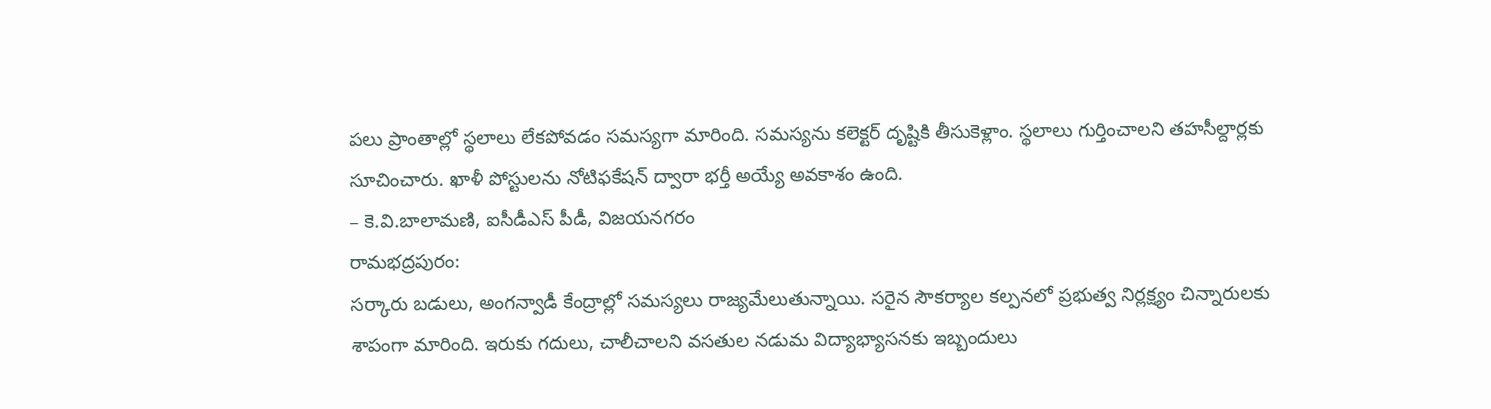పలు ప్రాంతాల్లో స్థలాలు లేకపోవడం సమస్యగా మారింది. సమస్యను కలెక్టర్ దృష్టికి తీసుకెళ్లాం. స్థలాలు గుర్తించాలని తహసీల్దార్లకు సూచించారు. ఖాళీ పోస్టులను నోటిఫకేషన్ ద్వారా భర్తీ అయ్యే అవకాశం ఉంది.
– కె.వి.బాలామణి, ఐసీడీఎస్ పీడీ, విజయనగరం
రామభద్రపురం:
సర్కారు బడులు, అంగన్వాడీ కేంద్రాల్లో సమస్యలు రాజ్యమేలుతున్నాయి. సరైన సౌకర్యాల కల్పనలో ప్రభుత్వ నిర్లక్ష్యం చిన్నారులకు శాపంగా మారింది. ఇరుకు గదులు, చాలీచాలని వసతుల నడుమ విద్యాభ్యాసనకు ఇబ్బందులు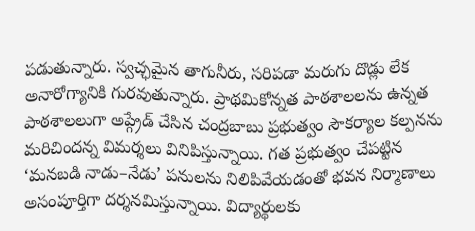పడుతున్నారు. స్వచ్ఛమైన తాగునీరు, సరిపడా మరుగు దొడ్లు లేక అనారోగ్యానికి గురవుతున్నారు. ప్రాథమికోన్నత పాఠశాలలను ఉన్నత పాఠశాలలుగా అప్గ్రేడ్ చేసిన చంద్రబాబు ప్రభుత్వం సౌకర్యాల కల్పనను మరిచిందన్న విమర్శలు వినిపిస్తున్నాయి. గత ప్రభుత్వం చేపట్టిన ‘మనబడి నాడు–నేడు’ పనులను నిలిపివేయడంతో భవన నిర్మాణాలు అసంపూర్తిగా దర్శనమిస్తున్నాయి. విద్యార్థులకు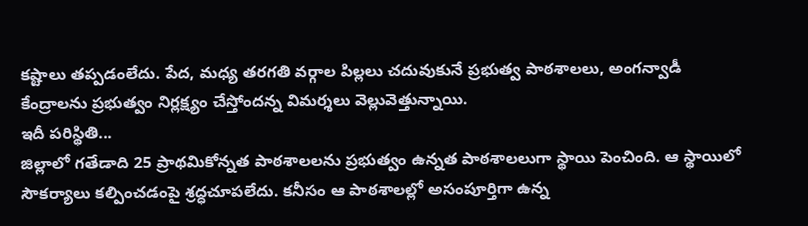కష్టాలు తప్పడంలేదు. పేద, మధ్య తరగతి వర్గాల పిల్లలు చదువుకునే ప్రభుత్వ పాఠశాలలు, అంగన్వాడీ కేంద్రాలను ప్రభుత్వం నిర్లక్ష్యం చేస్తోందన్న విమర్శలు వెల్లువెత్తున్నాయి.
ఇదీ పరిస్థితి...
జిల్లాలో గతేడాది 25 ప్రాథమికోన్నత పాఠశాలలను ప్రభుత్వం ఉన్నత పాఠశాలలుగా స్థాయి పెంచింది. ఆ స్థాయిలో సౌకర్యాలు కల్పించడంపై శ్రద్ధచూపలేదు. కనీసం ఆ పాఠశాలల్లో అసంపూర్తిగా ఉన్న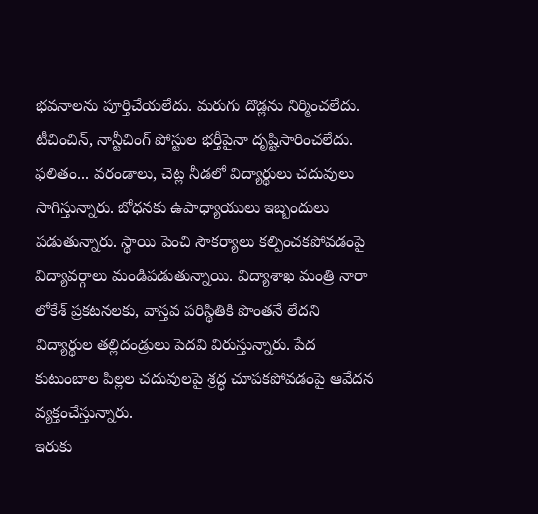భవనాలను పూర్తిచేయలేదు. మరుగు దొడ్లను నిర్మించలేదు. టీచించిన్, నాన్టీచింగ్ పోస్టుల భర్తీపైనా దృష్టిసారించలేదు. ఫలితం... వరండాలు, చెట్ల నీడలో విద్యార్థులు చదువులు సాగిస్తున్నారు. బోధనకు ఉపాధ్యాయులు ఇబ్బందులు పడుతున్నారు. స్థాయి పెంచి సౌకర్యాలు కల్పించకపోవడంపై విద్యావర్గాలు మండిపడుతున్నాయి. విద్యాశాఖ మంత్రి నారా లోకేశ్ ప్రకటనలకు, వాస్తవ పరిస్థితికి పొంతనే లేదని విద్యార్థుల తల్లిదండ్రులు పెదవి విరుస్తున్నారు. పేద కుటుంబాల పిల్లల చదువులపై శ్రద్ధ చూపకపోవడంపై ఆవేదన వ్యక్తంచేస్తున్నారు.
ఇరుకు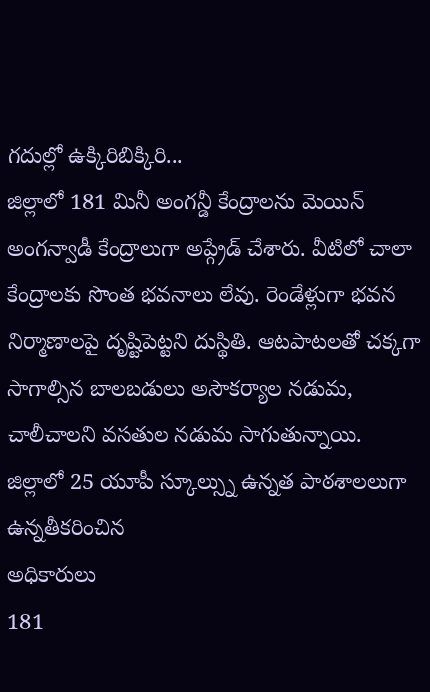గదుల్లో ఉక్కిరిబిక్కిరి...
జిల్లాలో 181 మినీ అంగన్డీ కేంద్రాలను మెయిన్ అంగన్వాడీ కేంద్రాలుగా అప్గ్రేడ్ చేశారు. వీటిలో చాలా కేంద్రాలకు సొంత భవనాలు లేవు. రెండేళ్లుగా భవన నిర్మాణాలపై దృష్టిపెట్టని దుస్థితి. ఆటపాటలతో చక్కగా సాగాల్సిన బాలబడులు అసౌకర్యాల నడుమ, చాలీచాలని వసతుల నడుమ సాగుతున్నాయి.
జిల్లాలో 25 యూపీ స్కూల్స్ను ఉన్నత పాఠశాలలుగా ఉన్నతీకరించిన
అధికారులు
181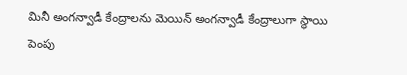మినీ అంగన్వాడీ కేంద్రాలను మెయిన్ అంగన్వాడీ కేంద్రాలుగా స్థాయి పెంపు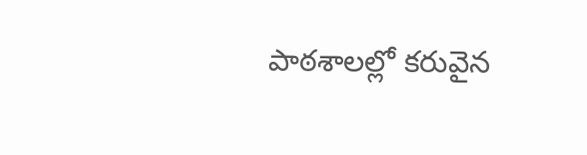పాఠశాలల్లో కరువైన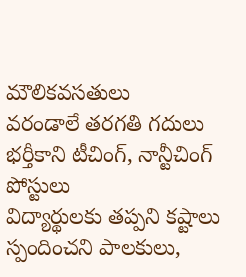మౌలికవసతులు
వరండాలే తరగతి గదులు
భర్తీకాని టీచింగ్, నాన్టీచింగ్ పోస్టులు
విద్యార్థులకు తప్పని కష్టాలు
స్పందించని పాలకులు,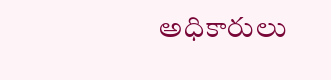అధికారులు